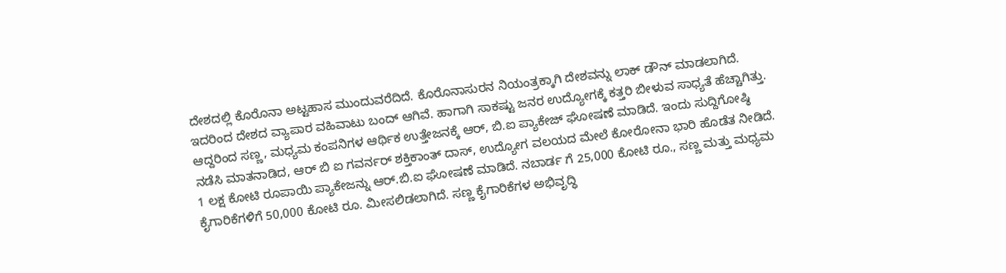ದೇಶದಲ್ಲಿ ಕೊರೊನಾ ಅಟ್ಟಹಾಸ ಮುಂದುವರೆದಿದೆ. ಕೊರೊನಾಸುರನ ನಿಯಂತ್ರಕ್ಕಾಗಿ ದೇಶವನ್ನು ಲಾಕ್ ಡೌನ್ ಮಾಡಲಾಗಿದೆ. ಇದರಿಂದ ದೇಶದ ವ್ಯಾಪಾರ ವಹಿವಾಟು ಬಂದ್ ಆಗಿವೆ. ಹಾಗಾಗಿ ಸಾಕಷ್ಟು ಜನರ ಉದ್ಯೋಗಕ್ಕೆ ಕತ್ತರಿ ಬೀಳುವ ಸಾಧ್ಯತೆ ಹೆಚ್ಚಾಗಿತ್ತು. ಆದ್ದರಿಂದ ಸಣ್ಣ, ಮಧ್ಯಮ ಕಂಪನಿಗಳ ಆರ್ಥಿಕ ಉತ್ತೇಜನಕ್ಕೆ ಆರ್, ಬಿ.ಐ ಪ್ಯಾಕೇಜ್ ಘೋಷಣೆ ಮಾಡಿದೆ. ಇಂದು ಸುದ್ದಿಗೋಷ್ಠಿ ನಡೆಸಿ ಮಾತನಾಡಿದ, ಆರ್ ಬಿ ಐ ಗವರ್ನರ್ ಶಕ್ತಿಕಾಂತ್ ದಾಸ್, ಉದ್ಯೋಗ ವಲಯದ ಮೇಲೆ ಕೋರೋನಾ ಭಾರಿ ಹೊಡೆತ ನೀಡಿದೆ. 1 ಲಕ್ಷ ಕೋಟಿ ರೂಪಾಯಿ ಪ್ಯಾಕೇಜನ್ನು ಆರ್.ಬಿ.ಐ ಘೋಷಣೆ ಮಾಡಿದೆ. ನಬಾರ್ಡ ಗೆ 25,000 ಕೋಟಿ ರೂ., ಸಣ್ಣ ಮತ್ತು ಮಧ್ಯಮ ಕೈಗಾರಿಕೆಗಳಿಗೆ 50,000 ಕೋಟಿ ರೂ. ಮೀಸಲಿಡಲಾಗಿದೆ. ಸಣ್ಣ ಕೈಗಾರಿಕೆಗಳ ಅಭಿವೃದ್ಧಿ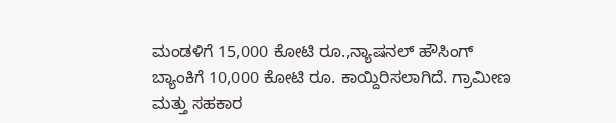ಮಂಡಳಿಗೆ 15,000 ಕೋಟಿ ರೂ.,ನ್ಯಾಷನಲ್ ಹೌಸಿಂಗ್ ಬ್ಯಾಂಕಿಗೆ 10,000 ಕೋಟಿ ರೂ. ಕಾಯ್ದಿರಿಸಲಾಗಿದೆ. ಗ್ರಾಮೀಣ ಮತ್ತು ಸಹಕಾರ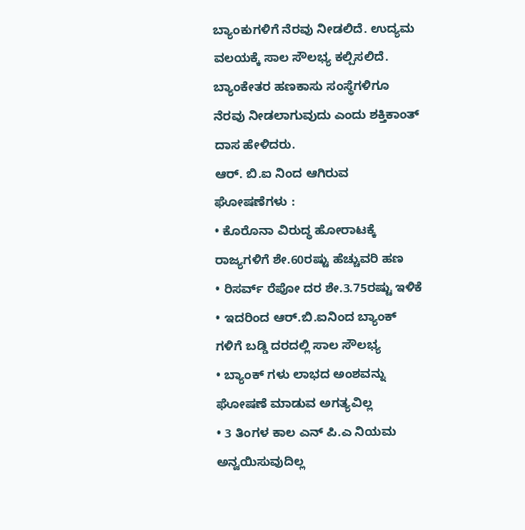ಬ್ಯಾಂಕುಗಳಿಗೆ ನೆರವು ನೀಡಲಿದೆ. ಉದ್ಯಮ ವಲಯಕ್ಕೆ ಸಾಲ ಸೌಲಭ್ಯ ಕಲ್ಪಿಸಲಿದೆ. ಬ್ಯಾಂಕೇತರ ಹಣಕಾಸು ಸಂಸ್ಥೆಗಳಿಗೂ ನೆರವು ನೀಡಲಾಗುವುದು ಎಂದು ಶಕ್ತಿಕಾಂತ್ ದಾಸ ಹೇಳಿದರು.
ಆರ್. ಬಿ.ಐ ನಿಂದ ಆಗಿರುವ ಘೋಷಣೆಗಳು :
• ಕೊರೊನಾ ವಿರುದ್ಧ ಹೋರಾಟಕ್ಕೆ ರಾಜ್ಯಗಳಿಗೆ ಶೇ.60ರಷ್ಟು ಹೆಚ್ಚುವರಿ ಹಣ
• ರಿಸರ್ವ್ ರೆಪೋ ದರ ಶೇ.3.75ರಷ್ಟು ಇಳಿಕೆ
• ಇದರಿಂದ ಆರ್.ಬಿ.ಐನಿಂದ ಬ್ಯಾಂಕ್ ಗಳಿಗೆ ಬಡ್ಡಿ ದರದಲ್ಲಿ ಸಾಲ ಸೌಲಭ್ಯ
• ಬ್ಯಾಂಕ್ ಗಳು ಲಾಭದ ಅಂಶವನ್ನು ಘೋಷಣೆ ಮಾಡುವ ಅಗತ್ಯವಿಲ್ಲ
• 3 ತಿಂಗಳ ಕಾಲ ಎನ್ ಪಿ.ಎ ನಿಯಮ ಅನ್ವಯಿಸುವುದಿಲ್ಲ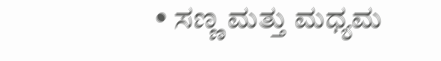• ಸಣ್ಣ ಮತ್ತು ಮಧ್ಯಮ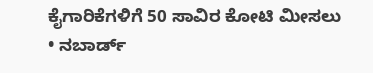ಕೈಗಾರಿಕೆಗಳಿಗೆ 50 ಸಾವಿರ ಕೋಟಿ ಮೀಸಲು
• ನಬಾರ್ಡ್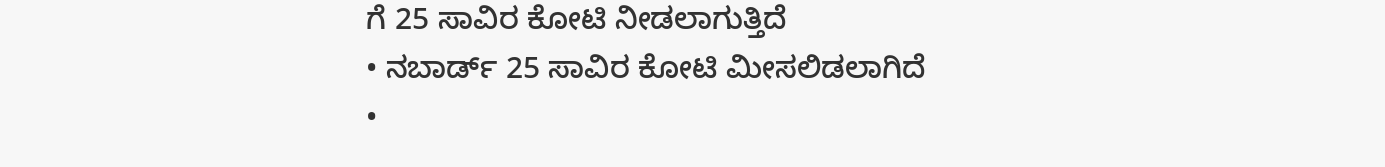ಗೆ 25 ಸಾವಿರ ಕೋಟಿ ನೀಡಲಾಗುತ್ತಿದೆ
• ನಬಾರ್ಡ್ 25 ಸಾವಿರ ಕೋಟಿ ಮೀಸಲಿಡಲಾಗಿದೆ
•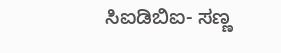ಸಿಐಡಿಬಿಐ- ಸಣ್ಣ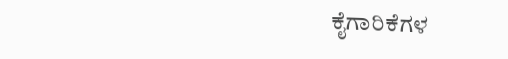ಕೈಗಾರಿಕೆಗಳ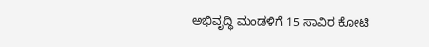ಅಭಿವೃದ್ಧಿ ಮಂಡಳಿಗೆ 15 ಸಾವಿರ ಕೋಟಿ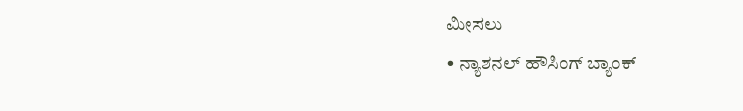ಮೀಸಲು
• ನ್ಯಾಶನಲ್ ಹೌಸಿಂಗ್ ಬ್ಯಾಂಕ್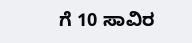ಗೆ 10 ಸಾವಿರ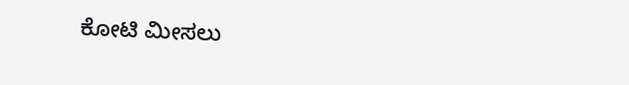ಕೋಟಿ ಮೀಸಲು